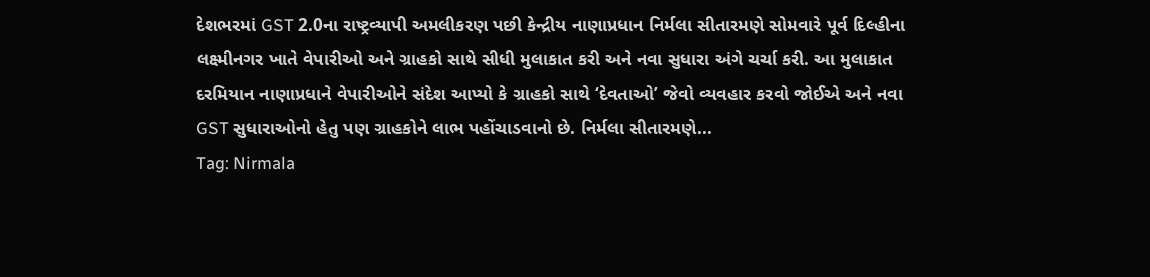દેશભરમાં GST 2.0ના રાષ્ટ્રવ્યાપી અમલીકરણ પછી કેન્દ્રીય નાણાપ્રધાન નિર્મલા સીતારમણે સોમવારે પૂર્વ દિલ્હીના લક્ષ્મીનગર ખાતે વેપારીઓ અને ગ્રાહકો સાથે સીધી મુલાકાત કરી અને નવા સુધારા અંગે ચર્ચા કરી. આ મુલાકાત દરમિયાન નાણાપ્રધાને વેપારીઓને સંદેશ આપ્યો કે ગ્રાહકો સાથે ‘દેવતાઓ’ જેવો વ્યવહાર કરવો જોઈએ અને નવા GST સુધારાઓનો હેતુ પણ ગ્રાહકોને લાભ પહોંચાડવાનો છે. નિર્મલા સીતારમણે...
Tag: Nirmala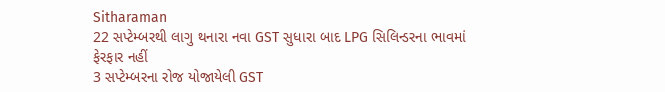Sitharaman
22 સપ્ટેમ્બરથી લાગુ થનારા નવા GST સુધારા બાદ LPG સિલિન્ડરના ભાવમાં ફેરફાર નહીં
3 સપ્ટેમ્બરના રોજ યોજાયેલી GST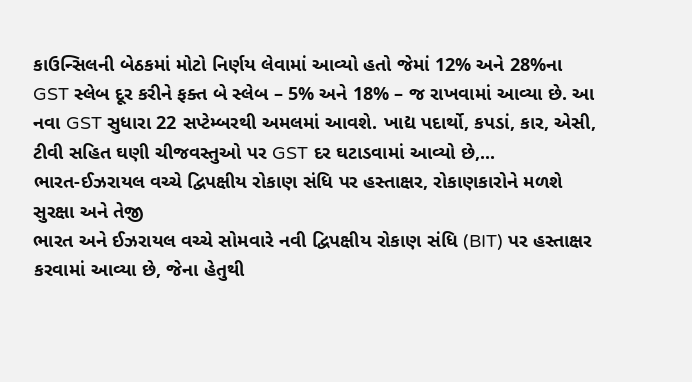કાઉન્સિલની બેઠકમાં મોટો નિર્ણય લેવામાં આવ્યો હતો જેમાં 12% અને 28%ના GST સ્લેબ દૂર કરીને ફક્ત બે સ્લેબ – 5% અને 18% – જ રાખવામાં આવ્યા છે. આ નવા GST સુધારા 22 સપ્ટેમ્બરથી અમલમાં આવશે. ખાદ્ય પદાર્થો, કપડાં, કાર, એસી, ટીવી સહિત ઘણી ચીજવસ્તુઓ પર GST દર ઘટાડવામાં આવ્યો છે,...
ભારત-ઈઝરાયલ વચ્ચે દ્વિપક્ષીય રોકાણ સંધિ પર હસ્તાક્ષર, રોકાણકારોને મળશે સુરક્ષા અને તેજી
ભારત અને ઈઝરાયલ વચ્ચે સોમવારે નવી દ્વિપક્ષીય રોકાણ સંધિ (BIT) પર હસ્તાક્ષર કરવામાં આવ્યા છે, જેના હેતુથી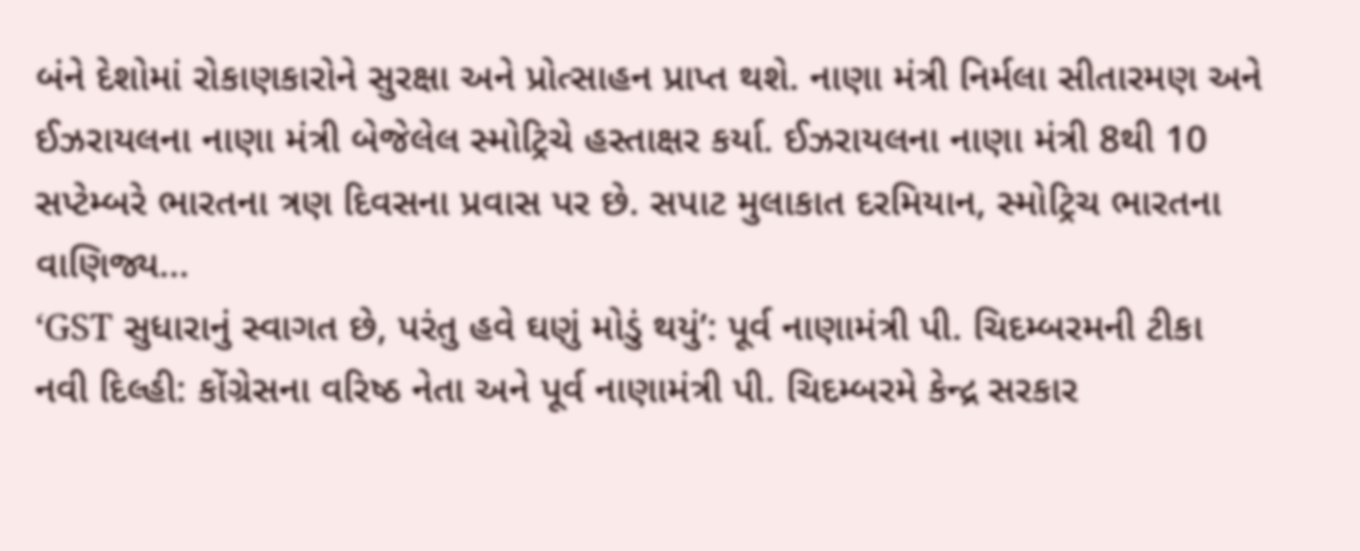બંને દેશોમાં રોકાણકારોને સુરક્ષા અને પ્રોત્સાહન પ્રાપ્ત થશે. નાણા મંત્રી નિર્મલા સીતારમણ અને ઈઝરાયલના નાણા મંત્રી બેજેલેલ સ્મોટ્રિચે હસ્તાક્ષર કર્યા. ઈઝરાયલના નાણા મંત્રી 8થી 10 સપ્ટેમ્બરે ભારતના ત્રણ દિવસના પ્રવાસ પર છે. સપાટ મુલાકાત દરમિયાન, સ્મોટ્રિચ ભારતના વાણિજ્ય...
‘GST સુધારાનું સ્વાગત છે, પરંતુ હવે ઘણું મોડું થયું’: પૂર્વ નાણામંત્રી પી. ચિદમ્બરમની ટીકા
નવી દિલ્હી: કોંગ્રેસના વરિષ્ઠ નેતા અને પૂર્વ નાણામંત્રી પી. ચિદમ્બરમે કેન્દ્ર સરકાર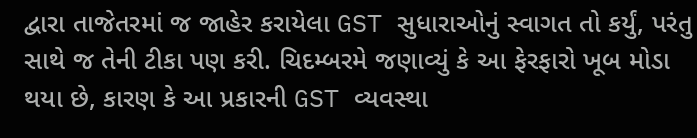દ્વારા તાજેતરમાં જ જાહેર કરાયેલા GST સુધારાઓનું સ્વાગત તો કર્યું, પરંતુ સાથે જ તેની ટીકા પણ કરી. ચિદમ્બરમે જણાવ્યું કે આ ફેરફારો ખૂબ મોડા થયા છે, કારણ કે આ પ્રકારની GST વ્યવસ્થા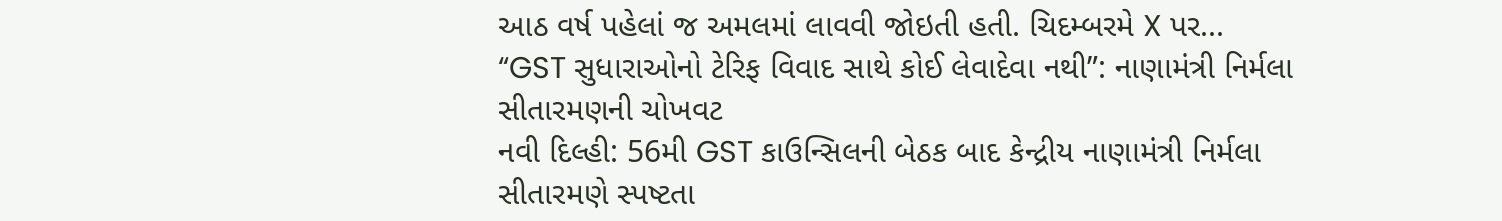આઠ વર્ષ પહેલાં જ અમલમાં લાવવી જોઇતી હતી. ચિદમ્બરમે X પર...
“GST સુધારાઓનો ટેરિફ વિવાદ સાથે કોઈ લેવાદેવા નથી”: નાણામંત્રી નિર્મલા સીતારમણની ચોખવટ
નવી દિલ્હી: 56મી GST કાઉન્સિલની બેઠક બાદ કેન્દ્રીય નાણામંત્રી નિર્મલા સીતારમણે સ્પષ્ટતા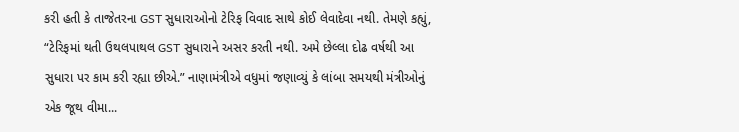કરી હતી કે તાજેતરના GST સુધારાઓનો ટેરિફ વિવાદ સાથે કોઈ લેવાદેવા નથી. તેમણે કહ્યું, “ટેરિફમાં થતી ઉથલપાથલ GST સુધારાને અસર કરતી નથી. અમે છેલ્લા દોઢ વર્ષથી આ સુધારા પર કામ કરી રહ્યા છીએ.” નાણામંત્રીએ વધુમાં જણાવ્યું કે લાંબા સમયથી મંત્રીઓનું એક જૂથ વીમા...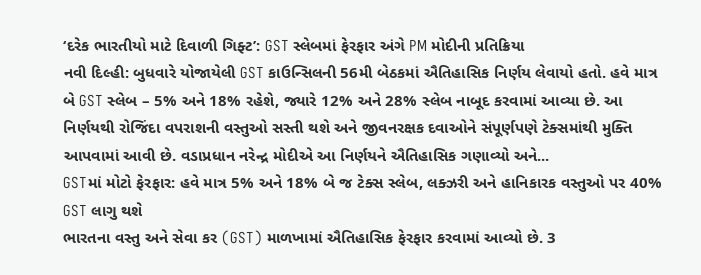‘દરેક ભારતીયો માટે દિવાળી ગિફ્ટ’: GST સ્લેબમાં ફેરફાર અંગે PM મોદીની પ્રતિક્રિયા
નવી દિલ્હી: બુધવારે યોજાયેલી GST કાઉન્સિલની 56મી બેઠકમાં ઐતિહાસિક નિર્ણય લેવાયો હતો. હવે માત્ર બે GST સ્લેબ – 5% અને 18% રહેશે, જ્યારે 12% અને 28% સ્લેબ નાબૂદ કરવામાં આવ્યા છે. આ નિર્ણયથી રોજિંદા વપરાશની વસ્તુઓ સસ્તી થશે અને જીવનરક્ષક દવાઓને સંપૂર્ણપણે ટેક્સમાંથી મુક્તિ આપવામાં આવી છે. વડાપ્રધાન નરેન્દ્ર મોદીએ આ નિર્ણયને ઐતિહાસિક ગણાવ્યો અને...
GSTમાં મોટો ફેરફાર: હવે માત્ર 5% અને 18% બે જ ટેક્સ સ્લેબ, લક્ઝરી અને હાનિકારક વસ્તુઓ પર 40% GST લાગુ થશે
ભારતના વસ્તુ અને સેવા કર (GST) માળખામાં ઐતિહાસિક ફેરફાર કરવામાં આવ્યો છે. 3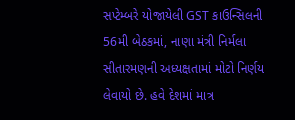સપ્ટેમ્બરે યોજાયેલી GST કાઉન્સિલની 56મી બેઠકમાં, નાણા મંત્રી નિર્મલા સીતારમણની અધ્યક્ષતામાં મોટો નિર્ણય લેવાયો છે. હવે દેશમાં માત્ર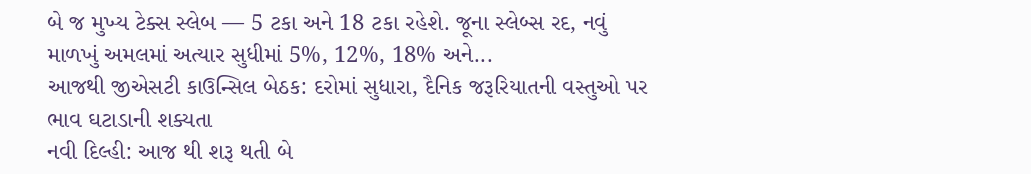બે જ મુખ્ય ટેક્સ સ્લેબ — 5 ટકા અને 18 ટકા રહેશે. જૂના સ્લેબ્સ રદ, નવું માળખું અમલમાં અત્યાર સુધીમાં 5%, 12%, 18% અને...
આજથી જીએસટી કાઉન્સિલ બેઠક: દરોમાં સુધારા, દૈનિક જરૂરિયાતની વસ્તુઓ પર ભાવ ઘટાડાની શક્યતા
નવી દિલ્હી: આજ થી શરૂ થતી બે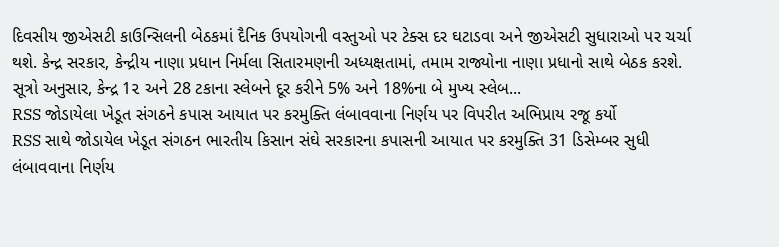દિવસીય જીએસટી કાઉન્સિલની બેઠકમાં દૈનિક ઉપયોગની વસ્તુઓ પર ટેક્સ દર ઘટાડવા અને જીએસટી સુધારાઓ પર ચર્ચા થશે. કેન્દ્ર સરકાર, કેન્દ્રીય નાણા પ્રધાન નિર્મલા સિતારમણની અધ્યક્ષતામાં, તમામ રાજ્યોના નાણા પ્રધાનો સાથે બેઠક કરશે. સૂત્રો અનુસાર, કેન્દ્ર 1૨ અને 28 ટકાના સ્લેબને દૂર કરીને 5% અને 18%ના બે મુખ્ય સ્લેબ...
RSS જોડાયેલા ખેડૂત સંગઠને કપાસ આયાત પર કરમુક્તિ લંબાવવાના નિર્ણય પર વિપરીત અભિપ્રાય રજૂ કર્યો
RSS સાથે જોડાયેલ ખેડૂત સંગઠન ભારતીય કિસાન સંઘે સરકારના કપાસની આયાત પર કરમુક્તિ 31 ડિસેમ્બર સુધી લંબાવવાના નિર્ણય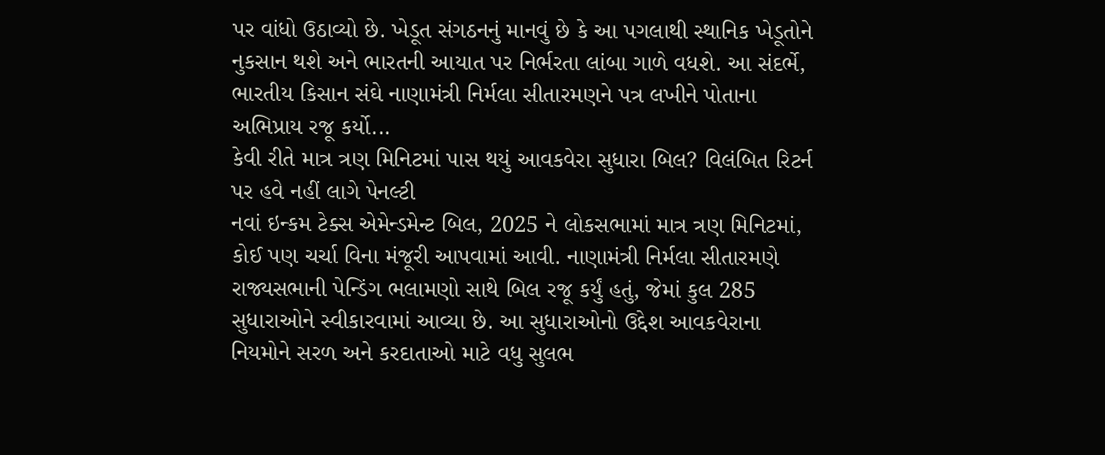પર વાંધો ઉઠાવ્યો છે. ખેડૂત સંગઠનનું માનવું છે કે આ પગલાથી સ્થાનિક ખેડૂતોને નુકસાન થશે અને ભારતની આયાત પર નિર્ભરતા લાંબા ગાળે વધશે. આ સંદર્ભે, ભારતીય કિસાન સંઘે નાણામંત્રી નિર્મલા સીતારમણને પત્ર લખીને પોતાના અભિપ્રાય રજૂ કર્યો...
કેવી રીતે માત્ર ત્રણ મિનિટમાં પાસ થયું આવકવેરા સુધારા બિલ? વિલંબિત રિટર્ન પર હવે નહીં લાગે પેનલ્ટી
નવાં ઇન્કમ ટેક્સ એમેન્ડમેન્ટ બિલ, 2025 ને લોકસભામાં માત્ર ત્રણ મિનિટમાં, કોઈ પણ ચર્ચા વિના મંજૂરી આપવામાં આવી. નાણામંત્રી નિર્મલા સીતારમણે રાજ્યસભાની પેન્ડિંગ ભલામણો સાથે બિલ રજૂ કર્યું હતું, જેમાં કુલ 285 સુધારાઓને સ્વીકારવામાં આવ્યા છે. આ સુધારાઓનો ઉદ્દેશ આવકવેરાના નિયમોને સરળ અને કરદાતાઓ માટે વધુ સુલભ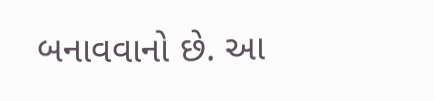બનાવવાનો છે. આ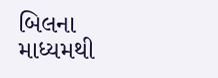બિલના માધ્યમથી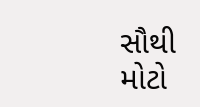સૌથી મોટો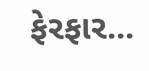ફેરફાર...